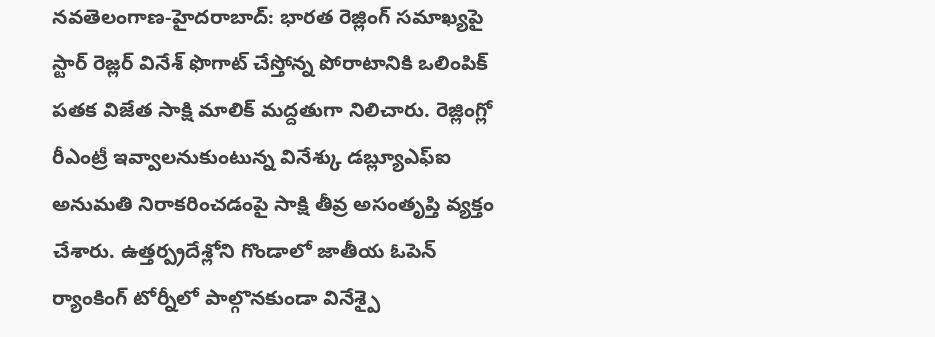నవతెలంగాణ-హైదరాబాద్: భారత రెజ్లింగ్ సమాఖ్యపై స్టార్ రెజ్లర్ వినేశ్ ఫొగాట్ చేస్తోన్న పోరాటానికి ఒలింపిక్ పతక విజేత సాక్షి మాలిక్ మద్దతుగా నిలిచారు. రెజ్లింగ్లో రీఎంట్రీ ఇవ్వాలనుకుంటున్న వినేశ్కు డబ్ల్యూఎఫ్ఐ అనుమతి నిరాకరించడంపై సాక్షి తీవ్ర అసంతృప్తి వ్యక్తం చేశారు. ఉత్తర్ప్రదేశ్లోని గొండాలో జాతీయ ఓపెన్ ర్యాంకింగ్ టోర్నీలో పాల్గొనకుండా వినేశ్పై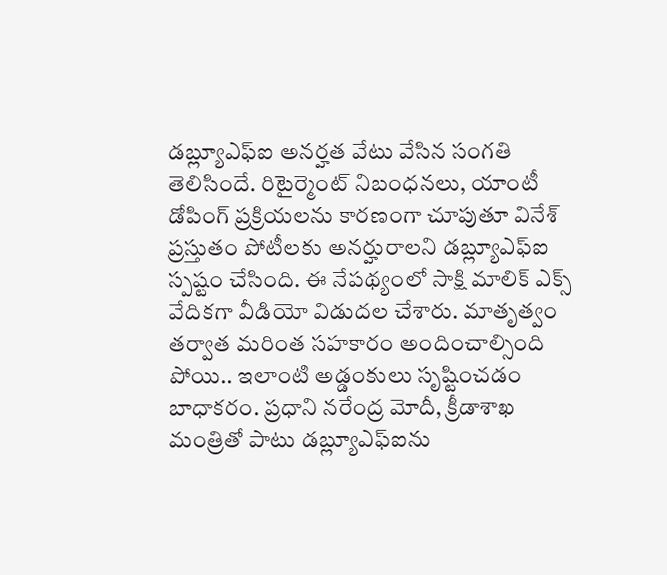డబ్ల్యూఎఫ్ఐ అనర్హత వేటు వేసిన సంగతి తెలిసిందే. రిటైర్మెంట్ నిబంధనలు, యాంటీ డోపింగ్ ప్రక్రియలను కారణంగా చూపుతూ వినేశ్ ప్రస్తుతం పోటీలకు అనర్హురాలని డబ్ల్యూఎఫ్ఐ స్పష్టం చేసింది. ఈ నేపథ్యంలో సాక్షి మాలిక్ ఎక్స్ వేదికగా వీడియో విడుదల చేశారు. మాతృత్వం తర్వాత మరింత సహకారం అందించాల్సింది పోయి.. ఇలాంటి అడ్డంకులు సృష్టించడం బాధాకరం. ప్రధాని నరేంద్ర మోదీ, క్రీడాశాఖ మంత్రితో పాటు డబ్ల్యూఎఫ్ఐను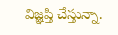విజ్ఞప్తి చేస్తున్నా.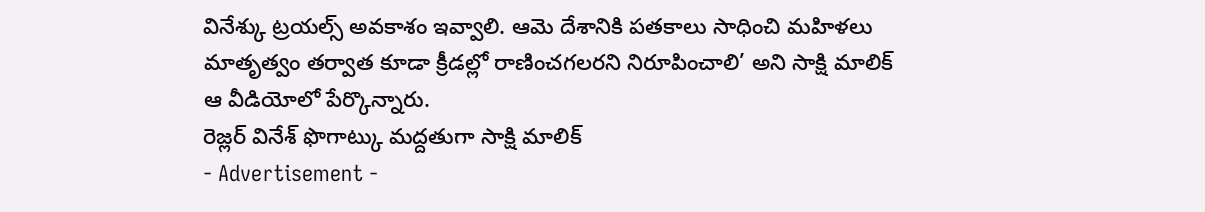వినేశ్కు ట్రయల్స్ అవకాశం ఇవ్వాలి. ఆమె దేశానికి పతకాలు సాధించి మహిళలు మాతృత్వం తర్వాత కూడా క్రీడల్లో రాణించగలరని నిరూపించాలి’ అని సాక్షి మాలిక్ ఆ వీడియోలో పేర్కొన్నారు.
రెజ్లర్ వినేశ్ ఫొగాట్కు మద్దతుగా సాక్షి మాలిక్
- Advertisement -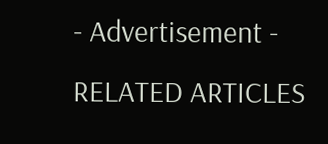- Advertisement -
RELATED ARTICLES